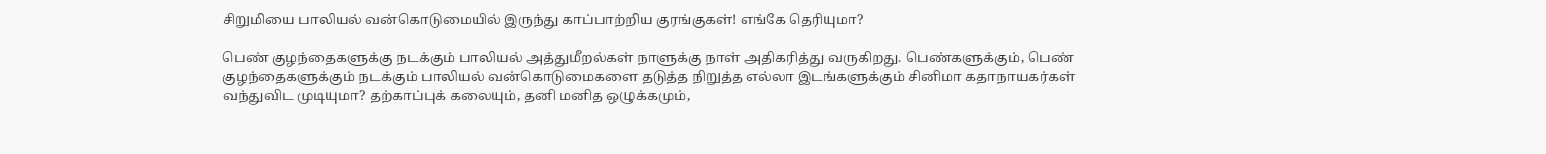சிறுமியை பாலியல் வன்கொடுமையில் இருந்து காப்பாற்றிய குரங்குகள்! எங்கே தெரியுமா?

பெண் குழந்தைகளுக்கு நடக்கும் பாலியல் அத்துமீறல்கள் நாளுக்கு நாள் அதிகரித்து வருகிறது. பெண்களுக்கும், பெண் குழந்தைகளுக்கும் நடக்கும் பாலியல் வன்கொடுமைகளை தடுத்த நிறுத்த எல்லா இடங்களுக்கும் சினிமா கதாநாயகர்கள் வந்துவிட முடியுமா? தற்காப்புக் கலையும், தனி மனித ஒழுக்கமும்,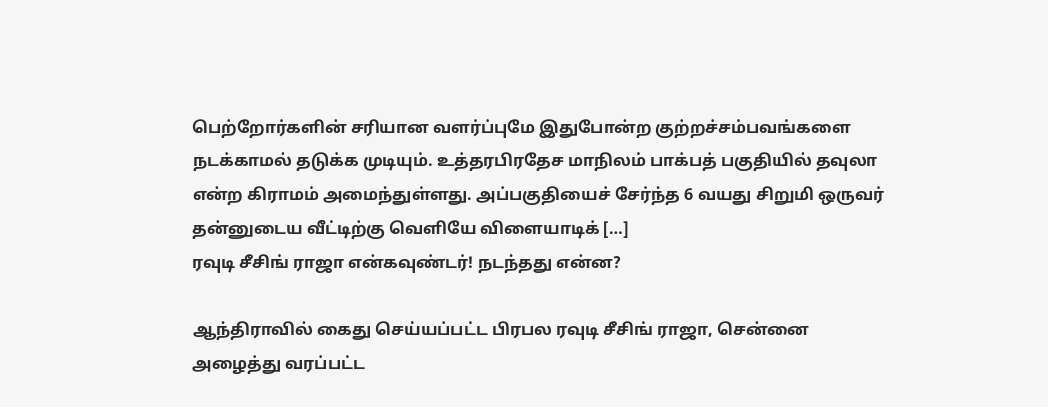பெற்றோர்களின் சரியான வளர்ப்புமே இதுபோன்ற குற்றச்சம்பவங்களை நடக்காமல் தடுக்க முடியும். உத்தரபிரதேச மாநிலம் பாக்பத் பகுதியில் தவுலா என்ற கிராமம் அமைந்துள்ளது. அப்பகுதியைச் சேர்ந்த 6 வயது சிறுமி ஒருவர் தன்னுடைய வீட்டிற்கு வெளியே விளையாடிக் […]
ரவுடி சீசிங் ராஜா என்கவுண்டர்! நடந்தது என்ன?

ஆந்திராவில் கைது செய்யப்பட்ட பிரபல ரவுடி சீசிங் ராஜா, சென்னை அழைத்து வரப்பட்ட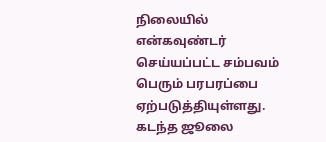நிலையில் என்கவுண்டர் செய்யப்பட்ட சம்பவம் பெரும் பரபரப்பை ஏற்படுத்தியுள்ளது. கடந்த ஜூலை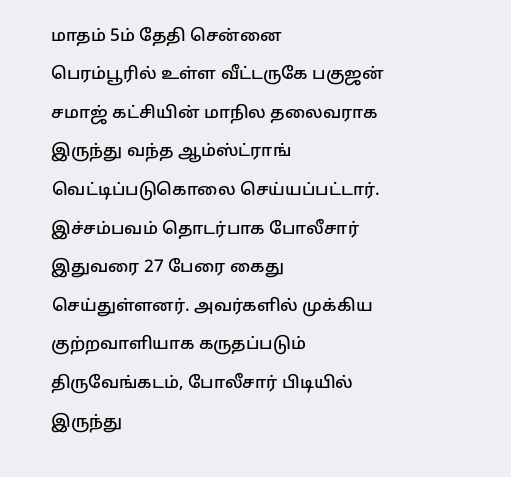மாதம் 5ம் தேதி சென்னை பெரம்பூரில் உள்ள வீட்டருகே பகுஜன் சமாஜ் கட்சியின் மாநில தலைவராக இருந்து வந்த ஆம்ஸ்ட்ராங் வெட்டிப்படுகொலை செய்யப்பட்டார். இச்சம்பவம் தொடர்பாக போலீசார் இதுவரை 27 பேரை கைது செய்துள்ளனர். அவர்களில் முக்கிய குற்றவாளியாக கருதப்படும் திருவேங்கடம், போலீசார் பிடியில் இருந்து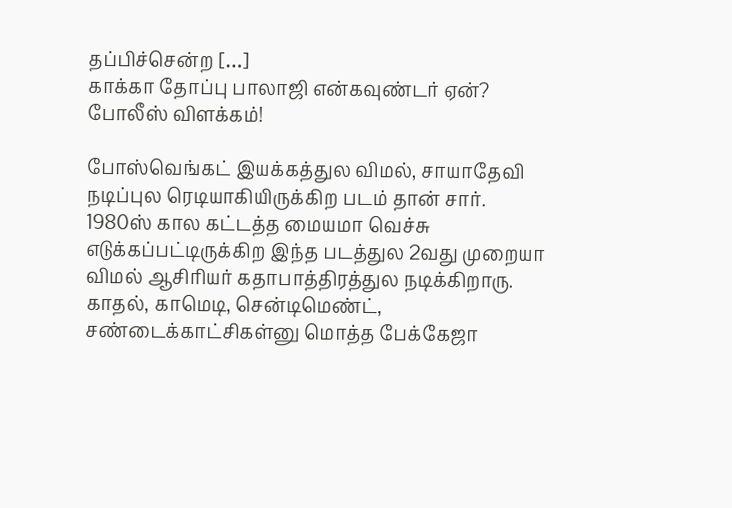தப்பிச்சென்ற […]
காக்கா தோப்பு பாலாஜி என்கவுண்டர் ஏன்? போலீஸ் விளக்கம்!

போஸ்வெங்கட் இயக்கத்துல விமல், சாயாதேவி நடிப்புல ரெடியாகியிருக்கிற படம் தான் சார். 1980ஸ் கால கட்டத்த மையமா வெச்சு எடுக்கப்பட்டிருக்கிற இந்த படத்துல 2வது முறையா விமல் ஆசிரியர் கதாபாத்திரத்துல நடிக்கிறாரு. காதல், காமெடி, சென்டிமெண்ட், சண்டைக்காட்சிகள்னு மொத்த பேக்கேஜா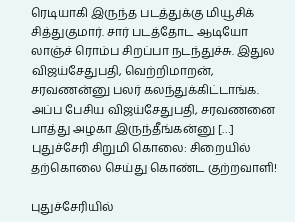ரெடியாகி இருந்த படத்துக்கு மியூசிக் சித்துகுமார். சார் படத்தோட ஆடியோ லாஞ்ச் ரொம்ப சிறப்பா நடந்துச்சு. இதுல விஜய்சேதுபதி, வெற்றிமாறன், சரவணன்னு பலர் கலந்துக்கிட்டாங்க. அப்ப பேசிய விஜய்சேதுபதி, சரவணனை பாத்து அழகா இருந்தீங்கன்னு […]
புதுச்சேரி சிறுமி கொலை: சிறையில் தற்கொலை செய்து கொண்ட குற்றவாளி!

புதுச்சேரியில்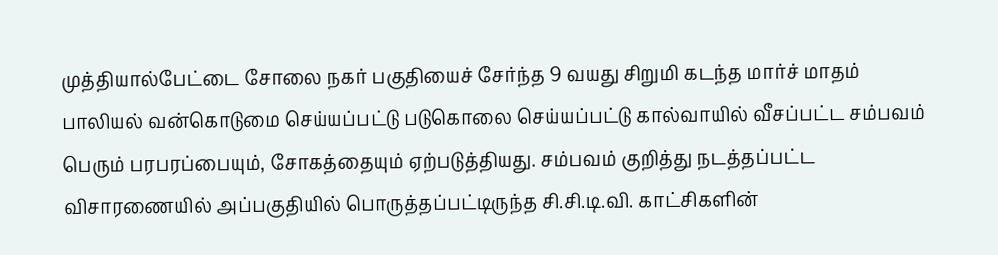முத்தியால்பேட்டை சோலை நகர் பகுதியைச் சேர்ந்த 9 வயது சிறுமி கடந்த மார்ச் மாதம் பாலியல் வன்கொடுமை செய்யப்பட்டு படுகொலை செய்யப்பட்டு கால்வாயில் வீசப்பட்ட சம்பவம் பெரும் பரபரப்பையும், சோகத்தையும் ஏற்படுத்தியது. சம்பவம் குறித்து நடத்தப்பட்ட விசாரணையில் அப்பகுதியில் பொருத்தப்பட்டிருந்த சி.சி.டி.வி. காட்சிகளின்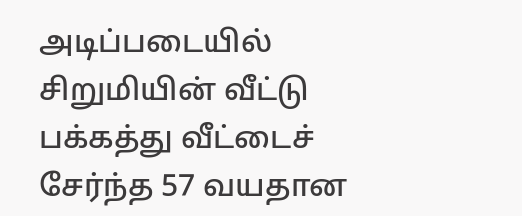அடிப்படையில் சிறுமியின் வீட்டு பக்கத்து வீட்டைச் சேர்ந்த 57 வயதான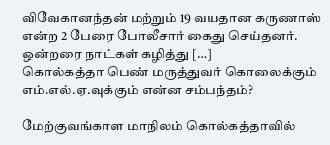விவேகானந்தன் மற்றும் 19 வயதான கருணாஸ் என்ற 2 பேரை போலீசார் கைது செய்தனர். ஒன்றரை நாட்கள் கழித்து […]
கொல்கத்தா பெண் மருத்துவர் கொலைக்கும் எம்.எல்.ஏ.வுக்கும் என்ன சம்பந்தம்?

மேற்குவங்காள மாநிலம் கொல்கத்தாவில்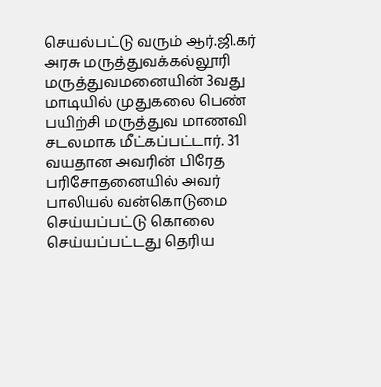செயல்பட்டு வரும் ஆர்.ஜி.கர் அரசு மருத்துவக்கல்லூரி மருத்துவமனையின் 3வது மாடியில் முதுகலை பெண் பயிற்சி மருத்துவ மாணவி சடலமாக மீட்கப்பட்டார். 31 வயதான அவரின் பிரேத பரிசோதனையில் அவர் பாலியல் வன்கொடுமை செய்யப்பட்டு கொலை செய்யப்பட்டது தெரிய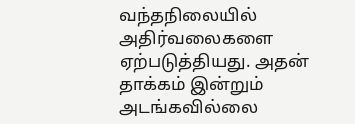வந்தநிலையில் அதிர்வலைகளை ஏற்படுத்தியது. அதன் தாக்கம் இன்றும் அடங்கவில்லை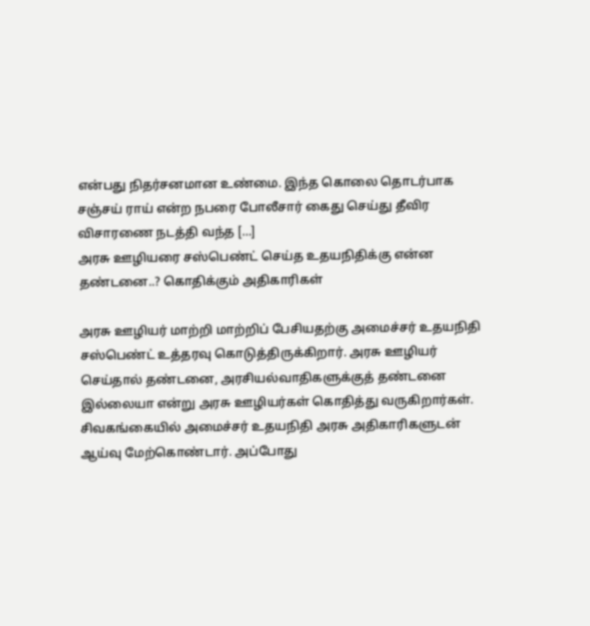என்பது நிதர்சனமான உண்மை. இந்த கொலை தொடர்பாக சஞ்சய் ராய் என்ற நபரை போலீசார் கைது செய்து தீவிர விசாரணை நடத்தி வந்த […]
அரசு ஊழியரை சஸ்பெண்ட் செய்த உதயநிதிக்கு என்ன தண்டனை..? கொதிக்கும் அதிகாரிகள்

அரசு ஊழியர் மாற்றி மாற்றிப் பேசியதற்கு அமைச்சர் உதயநிதி சஸ்பெண்ட் உத்தரவு கொடுத்திருக்கிறார். அரசு ஊழியர் செய்தால் தண்டனை, அரசியல்வாதிகளுக்குத் தண்டனை இல்லையா என்று அரசு ஊழியர்கள் கொதித்து வருகிறார்கள். சிவகங்கையில் அமைச்சர் உதயநிதி அரசு அதிகாரிகளுடன் ஆய்வு மேற்கொண்டார். அப்போது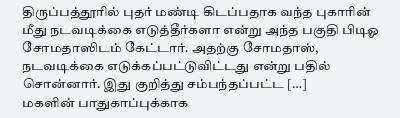திருப்பத்தூரில் புதர் மண்டி கிடப்பதாக வந்த புகாரின் மீது நடவடிக்கை எடுத்தீர்களா என்று அந்த பகுதி பிடிஓ சோமதாஸிடம் கேட்டார். அதற்கு சோமதாஸ், நடவடிக்கை எடுக்கப்பட்டுவிட்டது என்று பதில் சொன்னார். இது குறித்து சம்பந்தப்பட்ட […]
மகளின் பாதுகாப்புக்காக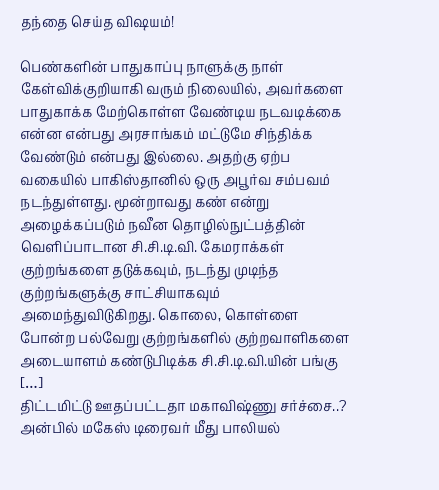தந்தை செய்த விஷயம்!

பெண்களின் பாதுகாப்பு நாளுக்கு நாள் கேள்விக்குறியாகி வரும் நிலையில், அவர்களை பாதுகாக்க மேற்கொள்ள வேண்டிய நடவடிக்கை என்ன என்பது அரசாங்கம் மட்டுமே சிந்திக்க வேண்டும் என்பது இல்லை. அதற்கு ஏற்ப வகையில் பாகிஸ்தானில் ஒரு அபூர்வ சம்பவம் நடந்துள்ளது. மூன்றாவது கண் என்று அழைக்கப்படும் நவீன தொழில்நுட்பத்தின் வெளிப்பாடான சி.சி.டி.வி. கேமராக்கள் குற்றங்களை தடுக்கவும், நடந்து முடிந்த குற்றங்களுக்கு சாட்சியாகவும் அமைந்துவிடுகிறது. கொலை, கொள்ளை போன்ற பல்வேறு குற்றங்களில் குற்றவாளிகளை அடையாளம் கண்டுபிடிக்க சி.சி.டி.வி.யின் பங்கு […]
திட்டமிட்டு ஊதப்பட்டதா மகாவிஷ்ணு சர்ச்சை..? அன்பில் மகேஸ் டிரைவர் மீது பாலியல்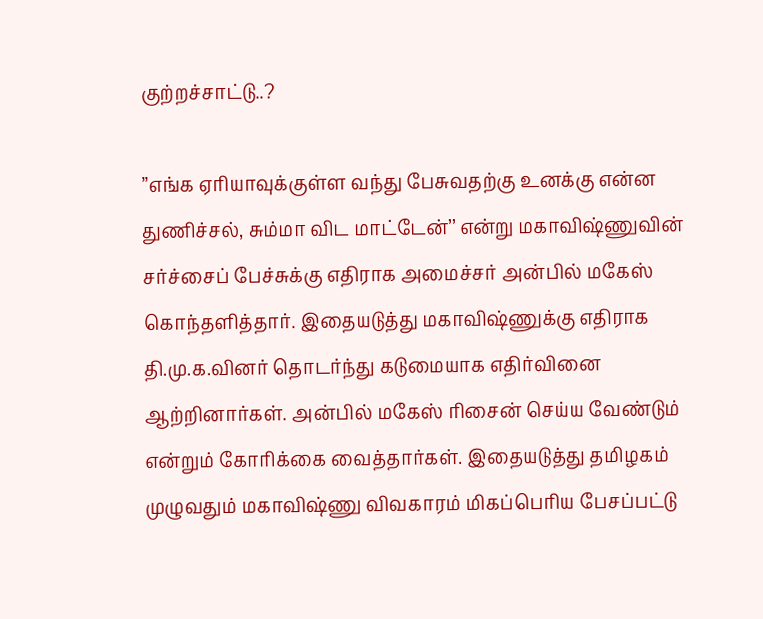குற்றச்சாட்டு..?

’’எங்க ஏரியாவுக்குள்ள வந்து பேசுவதற்கு உனக்கு என்ன துணிச்சல், சும்மா விட மாட்டேன்’’ என்று மகாவிஷ்ணுவின் சர்ச்சைப் பேச்சுக்கு எதிராக அமைச்சர் அன்பில் மகேஸ் கொந்தளித்தார். இதையடுத்து மகாவிஷ்ணுக்கு எதிராக தி.மு.க.வினர் தொடர்ந்து கடுமையாக எதிர்வினை ஆற்றினார்கள். அன்பில் மகேஸ் ரிசைன் செய்ய வேண்டும் என்றும் கோரிக்கை வைத்தார்கள். இதையடுத்து தமிழகம் முழுவதும் மகாவிஷ்ணு விவகாரம் மிகப்பெரிய பேசப்பட்டு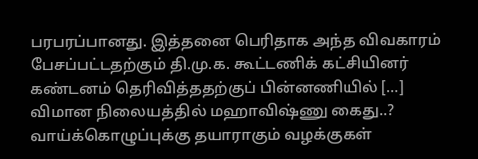பரபரப்பானது. இத்தனை பெரிதாக அந்த விவகாரம் பேசப்பட்டதற்கும் தி.மு.க. கூட்டணிக் கட்சியினர் கண்டனம் தெரிவித்ததற்குப் பின்னணியில் […]
விமான நிலையத்தில் மஹாவிஷ்ணு கைது..? வாய்க்கொழுப்புக்கு தயாராகும் வழக்குகள்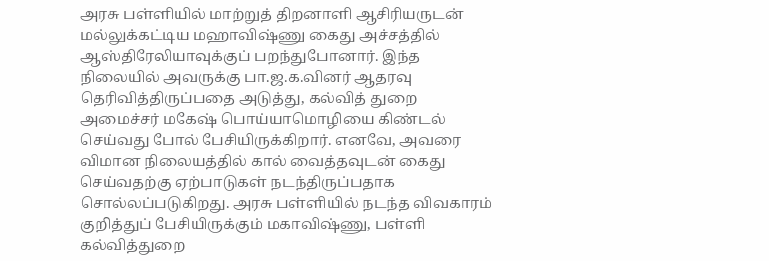அரசு பள்ளியில் மாற்றுத் திறனாளி ஆசிரியருடன் மல்லுக்கட்டிய மஹாவிஷ்ணு கைது அச்சத்தில் ஆஸ்திரேலியாவுக்குப் பறந்துபோனார். இந்த நிலையில் அவருக்கு பா.ஜ.க.வினர் ஆதரவு தெரிவித்திருப்பதை அடுத்து, கல்வித் துறை அமைச்சர் மகேஷ் பொய்யாமொழியை கிண்டல் செய்வது போல் பேசியிருக்கிறார். எனவே, அவரை விமான நிலையத்தில் கால் வைத்தவுடன் கைது செய்வதற்கு ஏற்பாடுகள் நடந்திருப்பதாக சொல்லப்படுகிறது. அரசு பள்ளியில் நடந்த விவகாரம் குறித்துப் பேசியிருக்கும் மகாவிஷ்ணு, பள்ளி கல்வித்துறை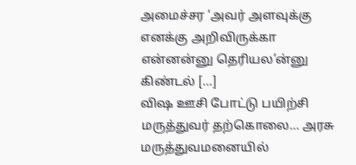அமைச்சர ‘அவர் அளவுக்கு எனக்கு அறிவிருக்கா என்னன்னு தெரியல’ன்னு கிண்டல் […]
விஷ ஊசி போட்டு பயிற்சி மருத்துவர் தற்கொலை… அரசு மருத்துவமனையில்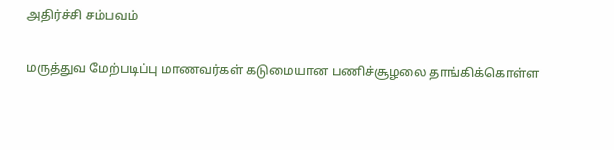அதிர்ச்சி சம்பவம்

மருத்துவ மேற்படிப்பு மாணவர்கள் கடுமையான பணிச்சூழலை தாங்கிக்கொள்ள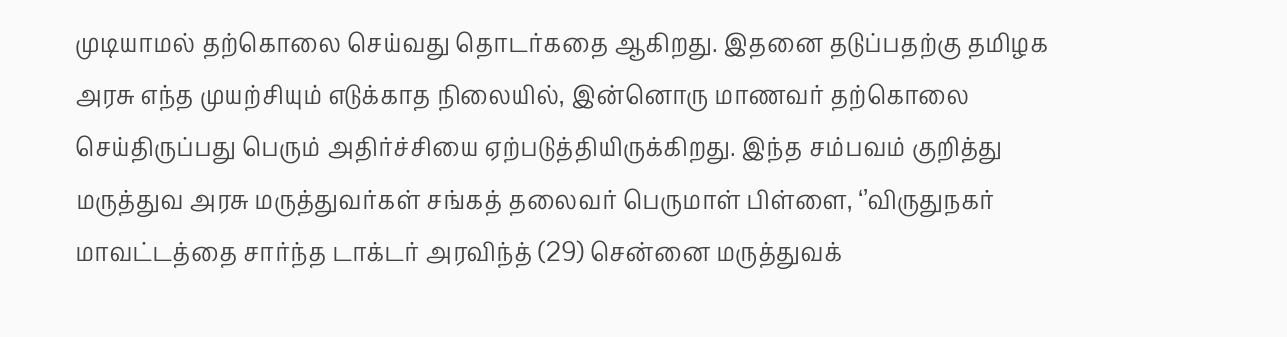முடியாமல் தற்கொலை செய்வது தொடர்கதை ஆகிறது. இதனை தடுப்பதற்கு தமிழக அரசு எந்த முயற்சியும் எடுக்காத நிலையில், இன்னொரு மாணவர் தற்கொலை செய்திருப்பது பெரும் அதிர்ச்சியை ஏற்படுத்தியிருக்கிறது. இந்த சம்பவம் குறித்து மருத்துவ அரசு மருத்துவர்கள் சங்கத் தலைவர் பெருமாள் பிள்ளை, ‘’விருதுநகர் மாவட்டத்தை சார்ந்த டாக்டர் அரவிந்த் (29) சென்னை மருத்துவக்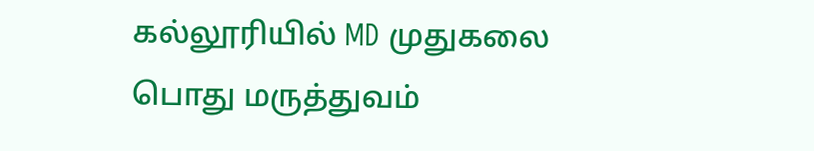கல்லூரியில் MD முதுகலை பொது மருத்துவம்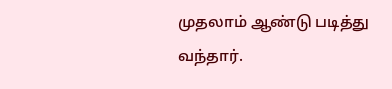முதலாம் ஆண்டு படித்து வந்தார்.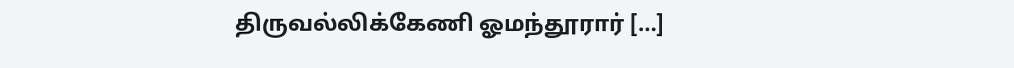திருவல்லிக்கேணி ஓமந்தூரார் […]